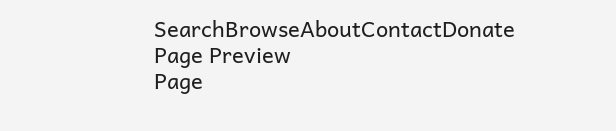SearchBrowseAboutContactDonate
Page Preview
Page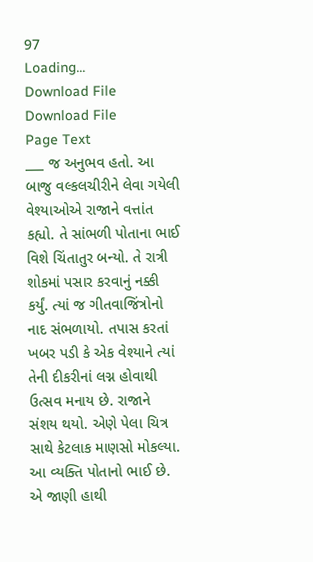97
Loading...
Download File
Download File
Page Text
___ જ અનુભવ હતો. આ બાજુ વલ્કલચીરીને લેવા ગયેલી વેશ્યાઓએ રાજાને વત્તાંત કહ્યો. તે સાંભળી પોતાના ભાઈ વિશે ચિંતાતુર બન્યો. તે રાત્રી શોકમાં પસાર કરવાનું નક્કી કર્યું. ત્યાં જ ગીતવાજિંત્રોનો નાદ સંભળાયો. તપાસ કરતાં ખબર પડી કે એક વેશ્યાને ત્યાં તેની દીકરીનાં લગ્ન હોવાથી ઉત્સવ મનાય છે. રાજાને સંશય થયો. એણે પેલા ચિત્ર સાથે કેટલાક માણસો મોકલ્યા. આ વ્યક્તિ પોતાનો ભાઈ છે. એ જાણી હાથી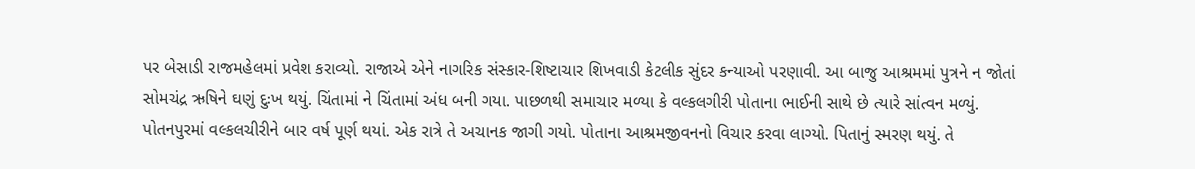પર બેસાડી રાજમહેલમાં પ્રવેશ કરાવ્યો. રાજાએ એને નાગરિક સંસ્કાર-શિષ્ટાચાર શિખવાડી કેટલીક સુંદર કન્યાઓ પરણાવી. આ બાજુ આશ્રમમાં પુત્રને ન જોતાં સોમચંદ્ર ઋષિને ઘણું દુઃખ થયું. ચિંતામાં ને ચિંતામાં અંધ બની ગયા. પાછળથી સમાચાર મળ્યા કે વલ્કલગીરી પોતાના ભાઈની સાથે છે ત્યારે સાંત્વન મળ્યું. પોતનપુરમાં વલ્કલચીરીને બાર વર્ષ પૂર્ણ થયાં. એક રાત્રે તે અચાનક જાગી ગયો. પોતાના આશ્રમજીવનનો વિચાર કરવા લાગ્યો. પિતાનું સ્મરણ થયું. તે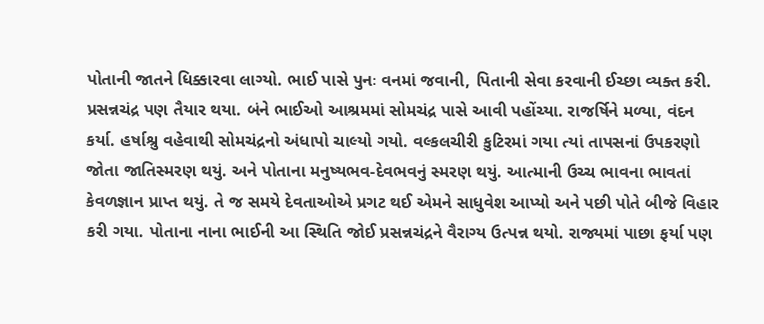પોતાની જાતને ધિક્કારવા લાગ્યો. ભાઈ પાસે પુનઃ વનમાં જવાની, પિતાની સેવા કરવાની ઈચ્છા વ્યક્ત કરી. પ્રસન્નચંદ્ર પણ તૈયાર થયા. બંને ભાઈઓ આશ્રમમાં સોમચંદ્ર પાસે આવી પહોંચ્યા. રાજર્ષિને મળ્યા, વંદન કર્યા. હર્ષાશ્રુ વહેવાથી સોમચંદ્રનો અંધાપો ચાલ્યો ગયો. વલ્કલચીરી કુટિરમાં ગયા ત્યાં તાપસનાં ઉપકરણો જોતા જાતિસ્મરણ થયું. અને પોતાના મનુષ્યભવ-દેવભવનું સ્મરણ થયું. આત્માની ઉચ્ચ ભાવના ભાવતાં કેવળજ્ઞાન પ્રાપ્ત થયું. તે જ સમયે દેવતાઓએ પ્રગટ થઈ એમને સાધુવેશ આપ્યો અને પછી પોતે બીજે વિહાર કરી ગયા. પોતાના નાના ભાઈની આ સ્થિતિ જોઈ પ્રસન્નચંદ્રને વૈરાગ્ય ઉત્પન્ન થયો. રાજ્યમાં પાછા ફર્યા પણ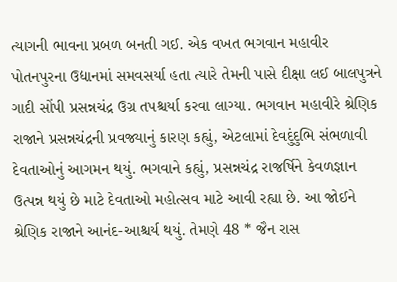ત્યાગની ભાવના પ્રબળ બનતી ગઈ. એક વખત ભગવાન મહાવીર પોતનપુરના ઉદ્યાનમાં સમવસર્યા હતા ત્યારે તેમની પાસે દીક્ષા લઈ બાલપુત્રને ગાદી સોંપી પ્રસન્નચંદ્ર ઉગ્ર તપશ્ચર્યા કરવા લાગ્યા. ભગવાન મહાવીરે શ્રેણિક રાજાને પ્રસન્નચંદ્રની પ્રવજ્યાનું કારણ કહ્યું, એટલામાં દેવદુંદુભિ સંભળાવી દેવતાઓનું આગમન થયું. ભગવાને કહ્યું, પ્રસન્નચંદ્ર રાજર્ષિને કેવળજ્ઞાન ઉત્પન્ન થયું છે માટે દેવતાઓ મહોત્સવ માટે આવી રહ્યા છે. આ જોઈને શ્રેણિક રાજાને આનંદ-આશ્ચર્ય થયું. તેમણે 48 * જૈન રાસ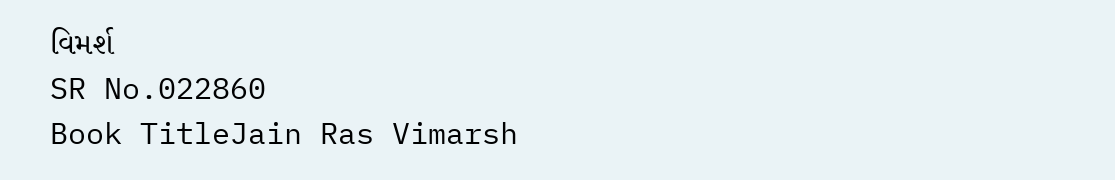વિમર્શ
SR No.022860
Book TitleJain Ras Vimarsh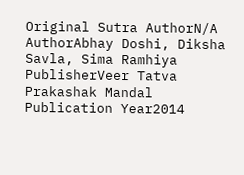Original Sutra AuthorN/A
AuthorAbhay Doshi, Diksha Savla, Sima Ramhiya
PublisherVeer Tatva Prakashak Mandal
Publication Year2014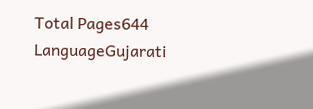Total Pages644
LanguageGujarati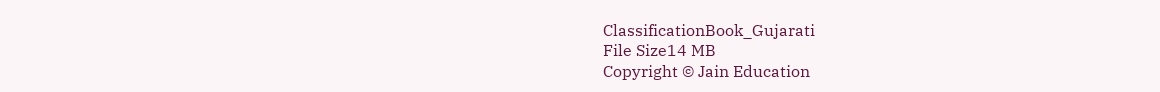ClassificationBook_Gujarati
File Size14 MB
Copyright © Jain Education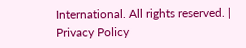International. All rights reserved. | Privacy Policy